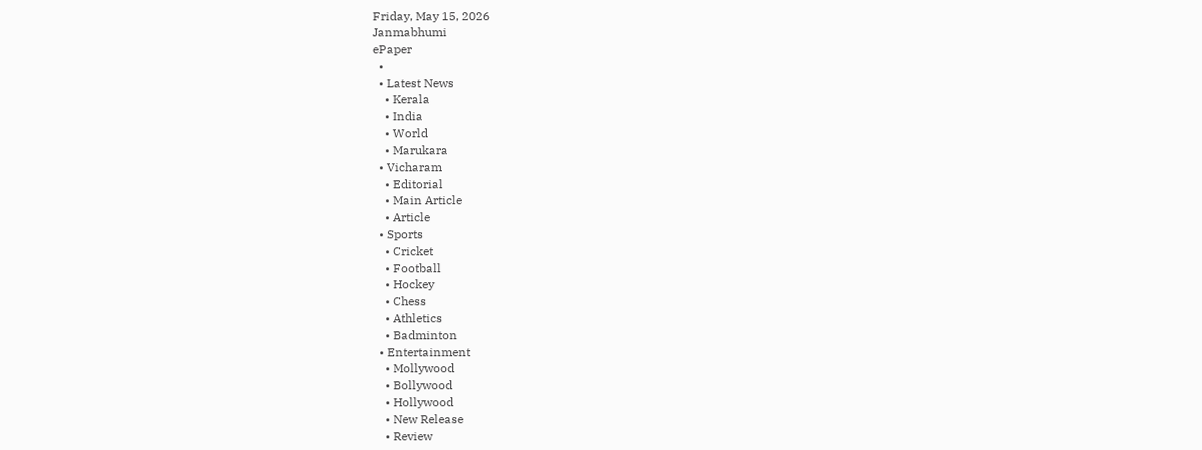Friday, May 15, 2026
Janmabhumi
ePaper
  •
  • Latest News
    • Kerala
    • India
    • World
    • Marukara
  • Vicharam
    • Editorial
    • Main Article
    • Article
  • Sports
    • Cricket
    • Football
    • Hockey
    • Chess
    • Athletics
    • Badminton
  • Entertainment
    • Mollywood
    • Bollywood
    • Hollywood
    • New Release
    • Review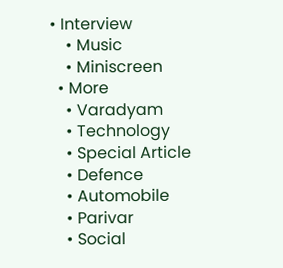• Interview
    • Music
    • Miniscreen
  • More
    • Varadyam
    • Technology
    • Special Article
    • Defence
    • Automobile
    • Parivar
    • Social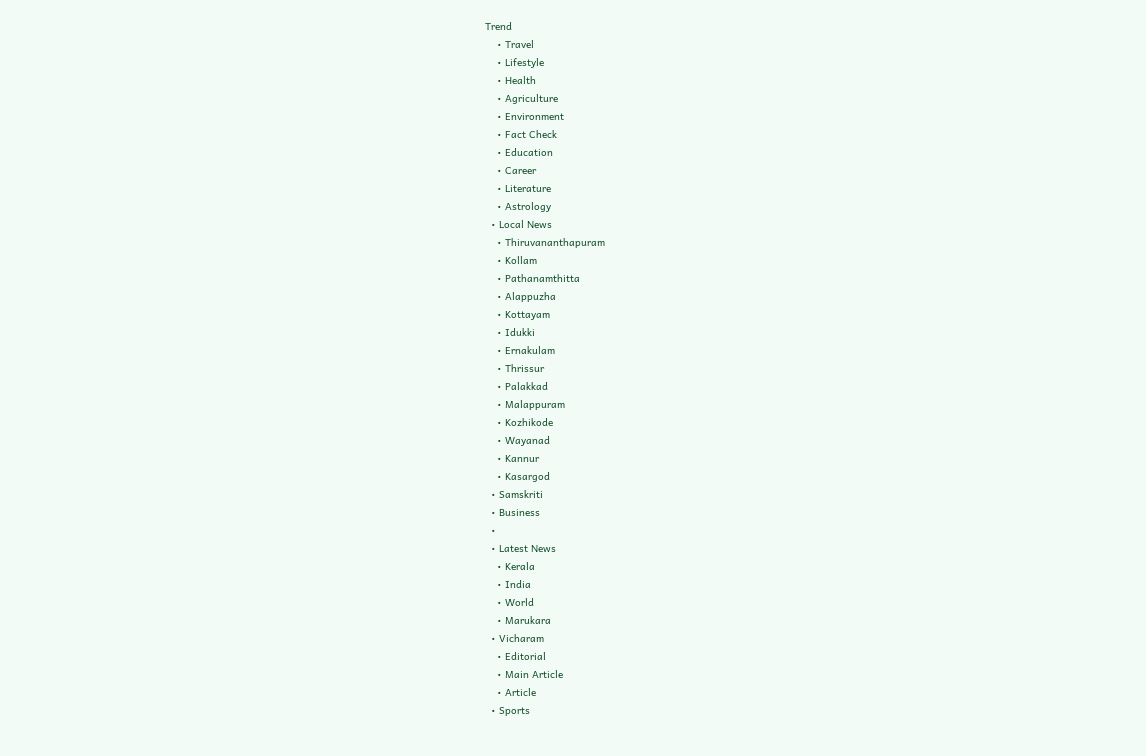Trend
    • Travel
    • Lifestyle
    • Health
    • Agriculture
    • Environment
    • Fact Check
    • Education
    • Career
    • Literature
    • Astrology
  • Local News
    • Thiruvananthapuram
    • Kollam
    • Pathanamthitta
    • Alappuzha
    • Kottayam
    • Idukki
    • Ernakulam
    • Thrissur
    • Palakkad
    • Malappuram
    • Kozhikode
    • Wayanad
    • Kannur
    • Kasargod
  • Samskriti
  • Business
  •
  • Latest News
    • Kerala
    • India
    • World
    • Marukara
  • Vicharam
    • Editorial
    • Main Article
    • Article
  • Sports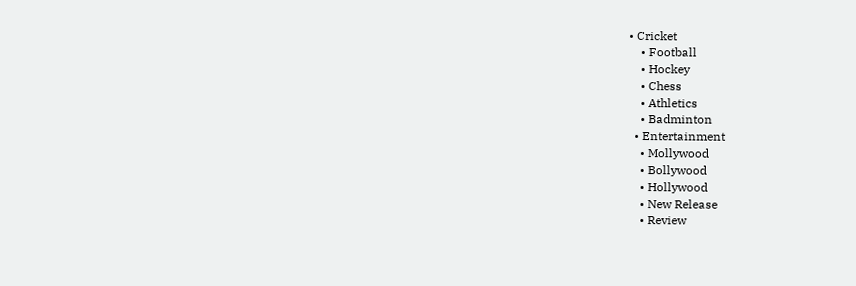• Cricket
    • Football
    • Hockey
    • Chess
    • Athletics
    • Badminton
  • Entertainment
    • Mollywood
    • Bollywood
    • Hollywood
    • New Release
    • Review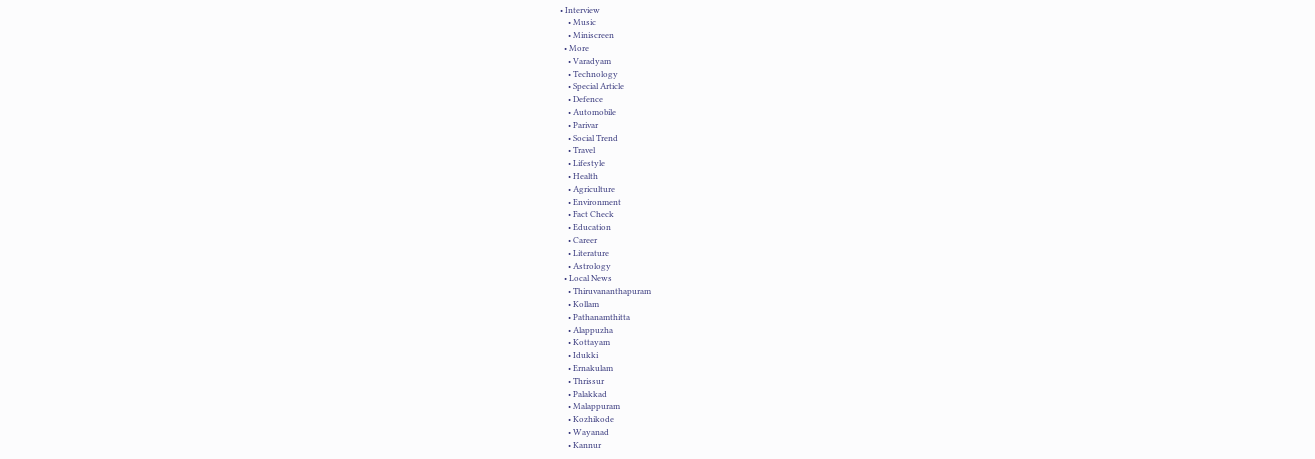• Interview
    • Music
    • Miniscreen
  • More
    • Varadyam
    • Technology
    • Special Article
    • Defence
    • Automobile
    • Parivar
    • Social Trend
    • Travel
    • Lifestyle
    • Health
    • Agriculture
    • Environment
    • Fact Check
    • Education
    • Career
    • Literature
    • Astrology
  • Local News
    • Thiruvananthapuram
    • Kollam
    • Pathanamthitta
    • Alappuzha
    • Kottayam
    • Idukki
    • Ernakulam
    • Thrissur
    • Palakkad
    • Malappuram
    • Kozhikode
    • Wayanad
    • Kannur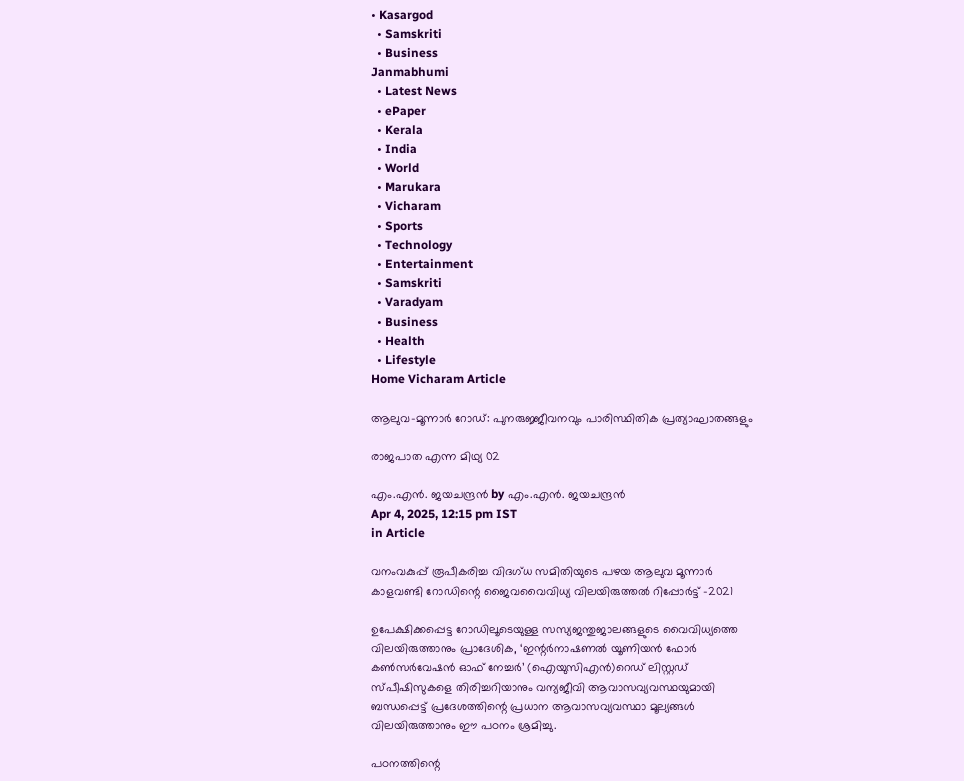• Kasargod
  • Samskriti
  • Business
Janmabhumi
  • Latest News
  • ePaper
  • Kerala
  • India
  • World
  • Marukara
  • Vicharam
  • Sports
  • Technology
  • Entertainment
  • Samskriti
  • Varadyam
  • Business
  • Health
  • Lifestyle
Home Vicharam Article

ആലുവ-മൂന്നാര്‍ റോഡ്: പുനരുജ്ജീവനവും പാരിസ്ഥിതിക പ്രത്യാഘാതങ്ങളും

രാജപാത എന്ന മിഥ്യ 02

എം.എന്‍. ജയചന്ദ്രന്‍ by എം.എന്‍. ജയചന്ദ്രന്‍
Apr 4, 2025, 12:15 pm IST
in Article

വനംവകുപ്പ് രൂപീകരിച്ച വിദഗ്ധ സമിതിയുടെ പഴയ ആലുവ മൂന്നാര്‍ കാളവണ്ടി റോഡിന്റെ ജൈവവൈവിധ്യ വിലയിരുത്തല്‍ റിപ്പോര്‍ട്ട് -2021

ഉപേക്ഷിക്കപ്പെട്ട റോഡിലൂടെയുള്ള സസ്യജന്തുജാലങ്ങളുടെ വൈവിധ്യത്തെ വിലയിരുത്താനും പ്രാദേശിക, ‘ഇന്റര്‍നാഷണല്‍ യൂണിയന്‍ ഫോര്‍ കണ്‍സര്‍വേഷന്‍ ഓഫ് നേച്ചര്‍’ (ഐയുസിഎന്‍)റെഡ് ലിസ്റ്റഡ് സ്പീഷിസുകളെ തിരിച്ചറിയാനും വന്യജീവി ആവാസവ്യവസ്ഥയുമായി ബന്ധപ്പെട്ട് പ്രദേശത്തിന്റെ പ്രധാന ആവാസവ്യവസ്ഥാ മൂല്യങ്ങള്‍ വിലയിരുത്താനും ഈ പഠനം ശ്രമിച്ചു.

പഠനത്തിന്റെ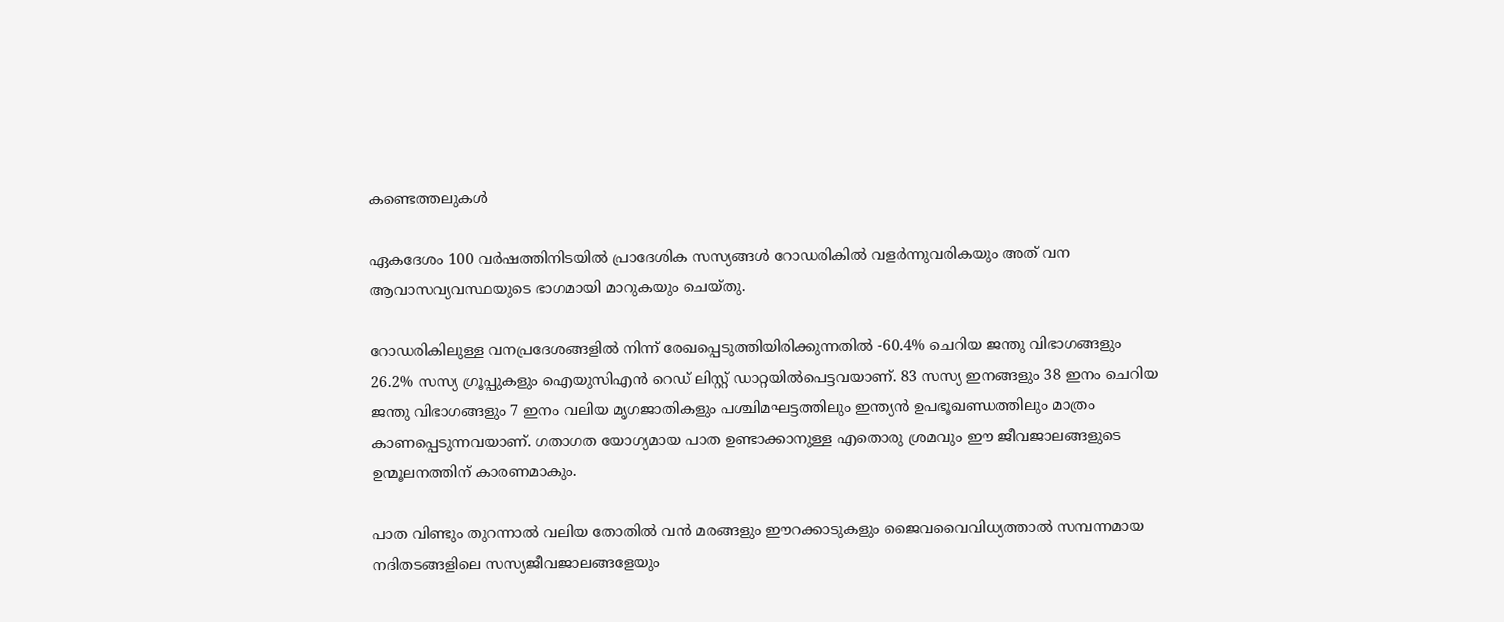കണ്ടെത്തലുകള്‍

ഏകദേശം 100 വര്‍ഷത്തിനിടയില്‍ പ്രാദേശിക സസ്യങ്ങള്‍ റോഡരികില്‍ വളര്‍ന്നുവരികയും അത് വന ആവാസവ്യവസ്ഥയുടെ ഭാഗമായി മാറുകയും ചെയ്തു.

റോഡരികിലുള്ള വനപ്രദേശങ്ങളില്‍ നിന്ന് രേഖപ്പെടുത്തിയിരിക്കുന്നതില്‍ -60.4% ചെറിയ ജന്തു വിഭാഗങ്ങളും 26.2% സസ്യ ഗ്രൂപ്പുകളും ഐയുസിഎന്‍ റെഡ് ലിസ്റ്റ് ഡാറ്റയില്‍പെട്ടവയാണ്. 83 സസ്യ ഇനങ്ങളും 38 ഇനം ചെറിയ ജന്തു വിഭാഗങ്ങളും 7 ഇനം വലിയ മൃഗജാതികളും പശ്ചിമഘട്ടത്തിലും ഇന്ത്യന്‍ ഉപഭൂഖണ്ഡത്തിലും മാത്രം കാണപ്പെടുന്നവയാണ്. ഗതാഗത യോഗ്യമായ പാത ഉണ്ടാക്കാനുള്ള എതൊരു ശ്രമവും ഈ ജീവജാലങ്ങളുടെ ഉന്മൂലനത്തിന് കാരണമാകും.

പാത വിണ്ടും തുറന്നാല്‍ വലിയ തോതില്‍ വന്‍ മരങ്ങളും ഈറക്കാടുകളും ജൈവവൈവിധ്യത്താല്‍ സമ്പന്നമായ നദിതടങ്ങളിലെ സസ്യജീവജാലങ്ങളേയും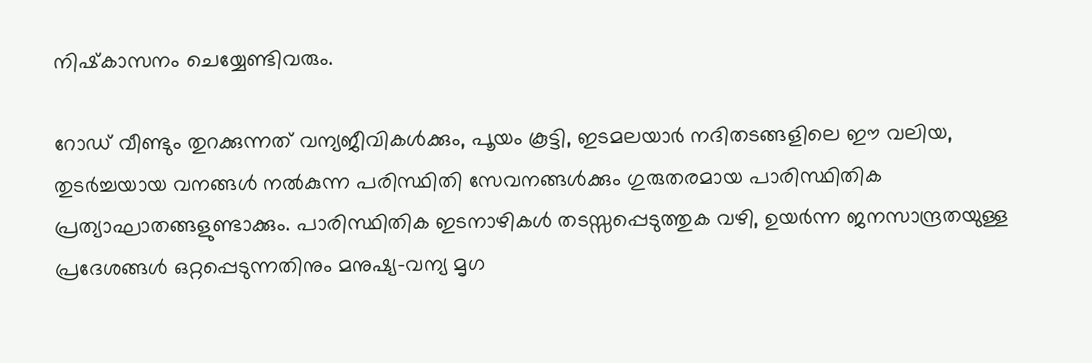നിഷ്‌കാസനം ചെയ്യേണ്ടിവരും.

റോഡ് വീണ്ടും തുറക്കുന്നത് വന്യജീവികള്‍ക്കും, പൂയം കൂട്ടി, ഇടമലയാര്‍ നദിതടങ്ങളിലെ ഈ വലിയ, തുടര്‍ച്ചയായ വനങ്ങള്‍ നല്‍കുന്ന പരിസ്ഥിതി സേവനങ്ങള്‍ക്കും ഗുരുതരമായ പാരിസ്ഥിതിക പ്രത്യാഘാതങ്ങളുണ്ടാക്കും. പാരിസ്ഥിതിക ഇടനാഴികള്‍ തടസ്സപ്പെടുത്തുക വഴി, ഉയര്‍ന്ന ജനസാന്ദ്രതയുള്ള പ്രദേശങ്ങള്‍ ഒറ്റപ്പെടുന്നതിനും മനുഷ്യ-വന്യ മൃഗ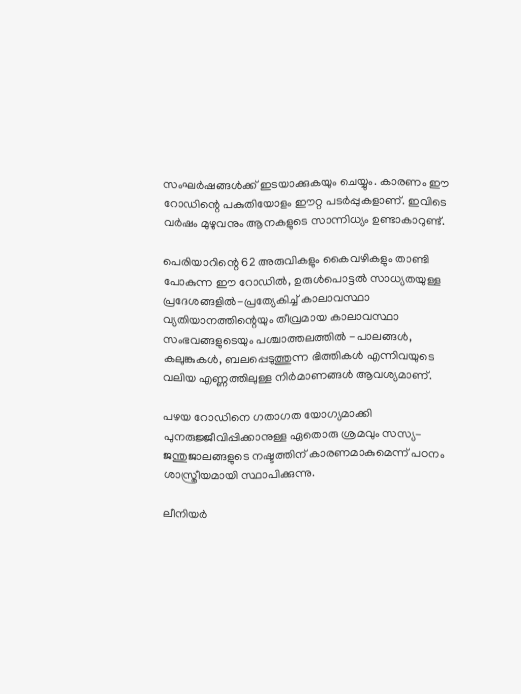സംഘര്‍ഷങ്ങള്‍ക്ക് ഇടയാക്കുകയും ചെയ്യും. കാരണം ഈ റോഡിന്റെ പകുതിയോളം ഈറ്റ പടര്‍പ്പുകളാണ്. ഇവിടെ വര്‍ഷം മുഴുവനും ആനകളുടെ സാന്നിധ്യം ഉണ്ടാകാറുണ്ട്.

പെരിയാറിന്റെ 62 അരുവികളും കൈവഴികളും താണ്ടി പോകുന്ന ഈ റോഡില്‍, ഉരുള്‍പൊട്ടല്‍ സാധ്യതയുള്ള പ്രദേശങ്ങളില്‍-പ്രത്യേകിച്ച് കാലാവസ്ഥാ വ്യതിയാനത്തിന്റെയും തീവ്രമായ കാലാവസ്ഥാ സംഭവങ്ങളുടെയും പശ്ചാത്തലത്തില്‍ -പാലങ്ങള്‍, കലുങ്കുകള്‍, ബലപ്പെടുത്തുന്ന ഭിത്തികള്‍ എന്നിവയുടെ വലിയ എണ്ണത്തിലുള്ള നിര്‍മാണങ്ങള്‍ ആവശ്യമാണ്.

പഴയ റോഡിനെ ഗതാഗത യോഗ്യമാക്കി പുനരുജ്ജീവിപ്പിക്കാനുള്ള ഏതൊരു ശ്രമവും സസ്യ-ജന്തുജാലങ്ങളുടെ നഷ്ടത്തിന് കാരണമാകുമെന്ന് പഠനം ശാസ്ത്രീയമായി സ്ഥാപിക്കുന്നു.

ലീനിയര്‍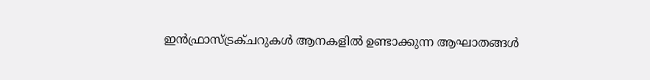ഇന്‍ഫ്രാസ്ട്രക്ചറുകള്‍ ആനകളില്‍ ഉണ്ടാക്കുന്ന ആഘാതങ്ങള്‍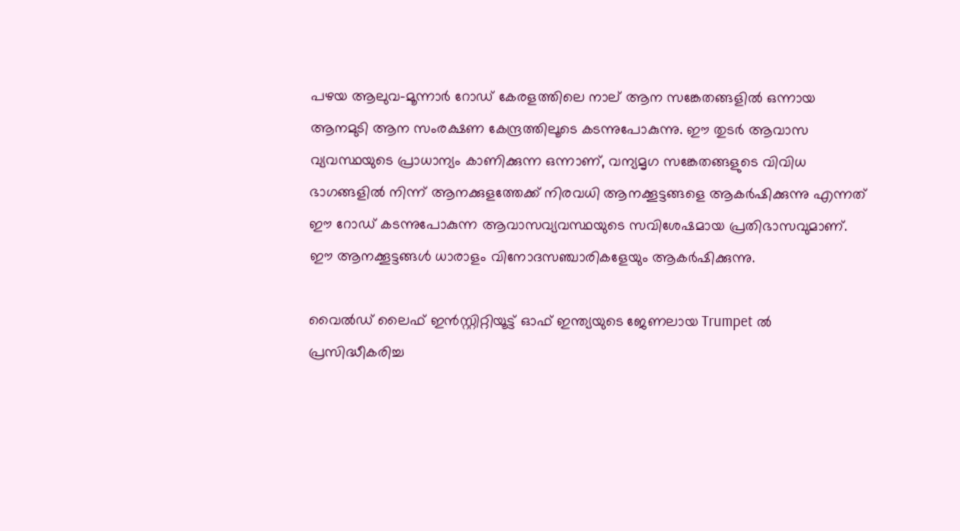പഴയ ആലുവ-മൂന്നാര്‍ റോഡ് കേരളത്തിലെ നാല് ആന സങ്കേതങ്ങളില്‍ ഒന്നായ ആനമുടി ആന സംരക്ഷണ കേന്ദ്രത്തിലൂടെ കടന്നുപോകുന്നു. ഈ തുടര്‍ ആവാസ വ്യവസ്ഥയുടെ പ്രാധാന്യം കാണിക്കുന്ന ഒന്നാണ്, വന്യമൃഗ സങ്കേതങ്ങളുടെ വിവിധ ഭാഗങ്ങളില്‍ നിന്ന് ആനക്കുളത്തേക്ക് നിരവധി ആനക്കൂട്ടങ്ങളെ ആകര്‍ഷിക്കുന്നു എന്നത് ഈ റോഡ് കടന്നുപോകുന്ന ആവാസവ്യവസ്ഥയുടെ സവിശേഷമായ പ്രതിഭാസവുമാണ്. ഈ ആനക്കൂട്ടങ്ങള്‍ ധാരാളം വിനോദസഞ്ചാരികളേയും ആകര്‍ഷിക്കുന്നു.

വൈല്‍ഡ് ലൈഫ് ഇന്‍സ്റ്റിറ്റിയൂട്ട് ഓഫ് ഇന്ത്യയുടെ ജേണലായ Trumpet ല്‍ പ്രസിദ്ധീകരിച്ച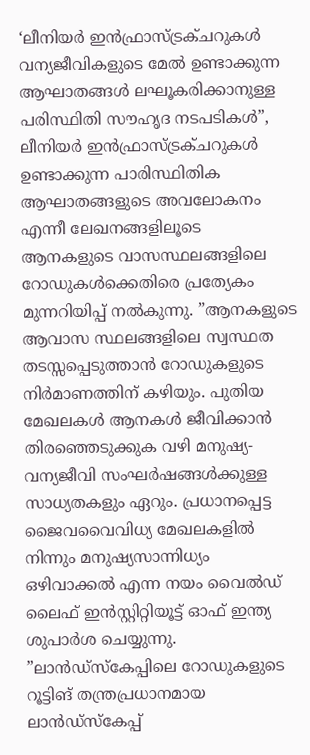‘ലീനിയര്‍ ഇന്‍ഫ്രാസ്ട്രക്ചറുകള്‍ വന്യജീവികളുടെ മേല്‍ ഉണ്ടാക്കുന്ന ആഘാതങ്ങള്‍ ലഘൂകരിക്കാനുള്ള പരിസ്ഥിതി സൗഹൃദ നടപടികള്‍”, ലീനിയര്‍ ഇന്‍ഫ്രാസ്ട്രക്ചറുകള്‍ ഉണ്ടാക്കുന്ന പാരിസ്ഥിതിക ആഘാതങ്ങളുടെ അവലോകനം എന്നീ ലേഖനങ്ങളിലൂടെ ആനകളുടെ വാസസ്ഥലങ്ങളിലെ റോഡുകള്‍ക്കെതിരെ പ്രത്യേകം മുന്നറിയിപ്പ് നല്‍കുന്നു. ”ആനകളുടെ ആവാസ സ്ഥലങ്ങളിലെ സ്വസ്ഥത തടസ്സപ്പെടുത്താന്‍ റോഡുകളുടെ നിര്‍മാണത്തിന് കഴിയും. പുതിയ മേഖലകള്‍ ആനകള്‍ ജീവിക്കാന്‍ തിരഞ്ഞെടുക്കുക വഴി മനുഷ്യ-വന്യജീവി സംഘര്‍ഷങ്ങള്‍ക്കുള്ള സാധ്യതകളും ഏറും. പ്രധാനപ്പെട്ട ജൈവവൈവിധ്യ മേഖലകളില്‍ നിന്നും മനുഷ്യസാന്നിധ്യം ഒഴിവാക്കല്‍ എന്ന നയം വൈല്‍ഡ് ലൈഫ് ഇന്‍സ്റ്റിറ്റിയൂട്ട് ഓഫ് ഇന്ത്യ ശുപാര്‍ശ ചെയ്യുന്നു. ”ലാന്‍ഡ്‌സ്‌കേപ്പിലെ റോഡുകളുടെ റൂട്ടിങ് തന്ത്രപ്രധാനമായ ലാന്‍ഡ്‌സ്‌കേപ്പ്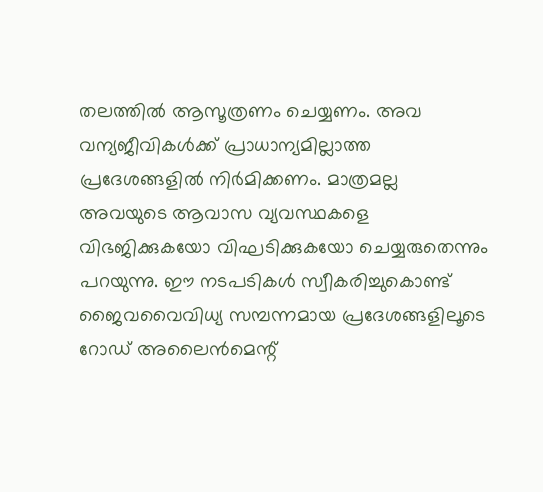തലത്തില്‍ ആസൂത്രണം ചെയ്യണം. അവ വന്യജീവികള്‍ക്ക് പ്രാധാന്യമില്ലാത്ത പ്രദേശങ്ങളില്‍ നിര്‍മിക്കണം. മാത്രമല്ല അവയുടെ ആവാസ വ്യവസ്ഥകളെ വിഭജിക്കുകയോ വിഘടിക്കുകയോ ചെയ്യരുതെന്നും പറയുന്നു. ഈ നടപടികള്‍ സ്വീകരിച്ചുകൊണ്ട് ജൈവവൈവിധ്യ സമ്പന്നമായ പ്രദേശങ്ങളിലൂടെ റോഡ് അലൈന്‍മെന്റ്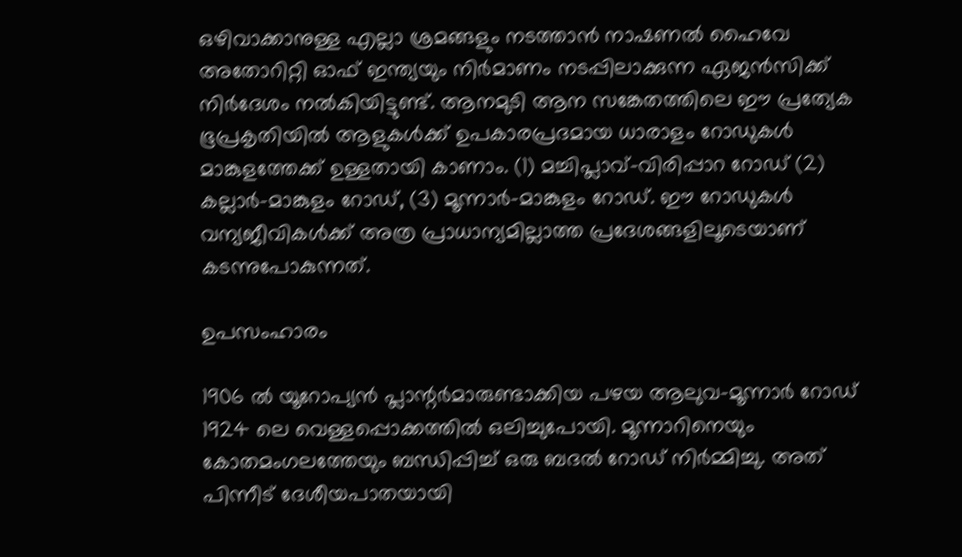ഒഴിവാക്കാനുള്ള എല്ലാ ശ്രമങ്ങളും നടത്താന്‍ നാഷണല്‍ ഹൈവേ അതോറിറ്റി ഓഫ് ഇന്ത്യയും നിര്‍മാണം നടപ്പിലാക്കുന്ന ഏജന്‍സിക്ക് നിര്‍ദേശം നല്‍കിയിട്ടുണ്ട്. ആനമുടി ആന സങ്കേതത്തിലെ ഈ പ്രത്യേക ഭൂപ്രകൃതിയില്‍ ആളുകള്‍ക്ക് ഉപകാരപ്രദമായ ധാരാളം റോഡുകള്‍ മാങ്കുളത്തേക്ക് ഉള്ളതായി കാണാം. (1) മച്ചിപ്ലാവ്-വിരിപ്പാറ റോഡ് (2) കല്ലാര്‍-മാങ്കുളം റോഡ്, (3) മൂന്നാര്‍-മാങ്കുളം റോഡ്. ഈ റോഡുകള്‍ വന്യജീവികള്‍ക്ക് അത്ര പ്രാധാന്യമില്ലാത്ത പ്രദേശങ്ങളിലൂടെയാണ് കടന്നുപോകുന്നത്.

ഉപസംഹാരം

1906 ല്‍ യൂറോപ്യന്‍ പ്ലാന്റര്‍മാരുണ്ടാക്കിയ പഴയ ആലുവ-മൂന്നാര്‍ റോഡ് 1924 ലെ വെള്ളപ്പൊക്കത്തില്‍ ഒലിച്ചുപോയി. മൂന്നാറിനെയും കോതമംഗലത്തേയും ബന്ധിപ്പിച്ച് ഒരു ബദല്‍ റോഡ് നിര്‍മ്മിച്ചു. അത് പിന്നീട് ദേശീയപാതയായി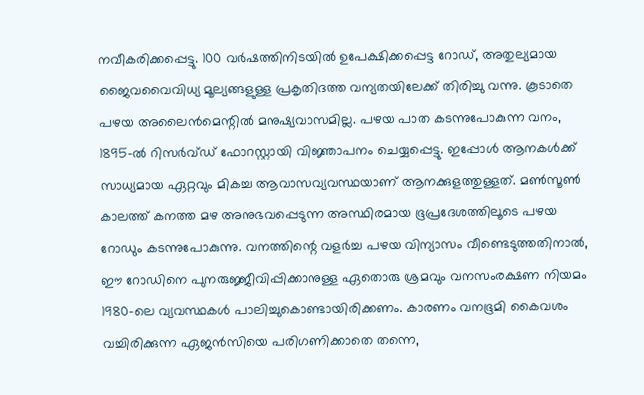നവീകരിക്കപ്പെട്ടു. 100 വര്‍ഷത്തിനിടയില്‍ ഉപേക്ഷിക്കപ്പെട്ട റോഡ്, അതുല്യമായ ജൈവവൈവിധ്യ മൂല്യങ്ങളുള്ള പ്രകൃതിദത്ത വന്യതയിലേക്ക് തിരിച്ചു വന്നു. കൂടാതെ പഴയ അലൈന്‍മെന്റില്‍ മനുഷ്യവാസമില്ല. പഴയ പാത കടന്നുപോകുന്ന വനം, 1895-ല്‍ റിസര്‍വ്ഡ് ഫോറസ്റ്റായി വിജ്ഞാപനം ചെയ്യപ്പെട്ടു. ഇപ്പോള്‍ ആനകള്‍ക്ക് സാധ്യമായ ഏറ്റവും മികച്ച ആവാസവ്യവസ്ഥയാണ് ആനക്കുളത്തുള്ളത്. മണ്‍സൂണ്‍ കാലത്ത് കനത്ത മഴ അനുഭവപ്പെടുന്ന അസ്ഥിരമായ ഭൂപ്രദേശത്തിലൂടെ പഴയ റോഡും കടന്നുപോകുന്നു. വനത്തിന്റെ വളര്‍ച്ച പഴയ വിന്യാസം വീണ്ടെടുത്തതിനാല്‍, ഈ റോഡിനെ പുനരുജ്ജീവിപ്പിക്കാനുള്ള ഏതൊരു ശ്രമവും വനസംരക്ഷണ നിയമം 1980-ലെ വ്യവസ്ഥകള്‍ പാലിച്ചുകൊണ്ടായിരിക്കണം. കാരണം വനഭൂമി കൈവശം വച്ചിരിക്കുന്ന ഏജന്‍സിയെ പരിഗണിക്കാതെ തന്നെ,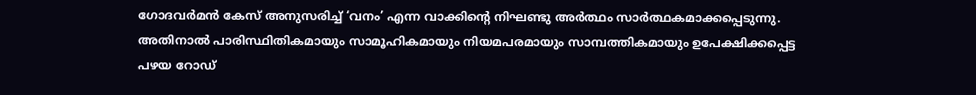ഗോദവര്‍മന്‍ കേസ് അനുസരിച്ച് ‘വനം’ എന്ന വാക്കിന്റെ നിഘണ്ടു അര്‍ത്ഥം സാര്‍ത്ഥകമാക്കപ്പെടുന്നു. അതിനാല്‍ പാരിസ്ഥിതികമായും സാമൂഹികമായും നിയമപരമായും സാമ്പത്തികമായും ഉപേക്ഷിക്കപ്പെട്ട പഴയ റോഡ്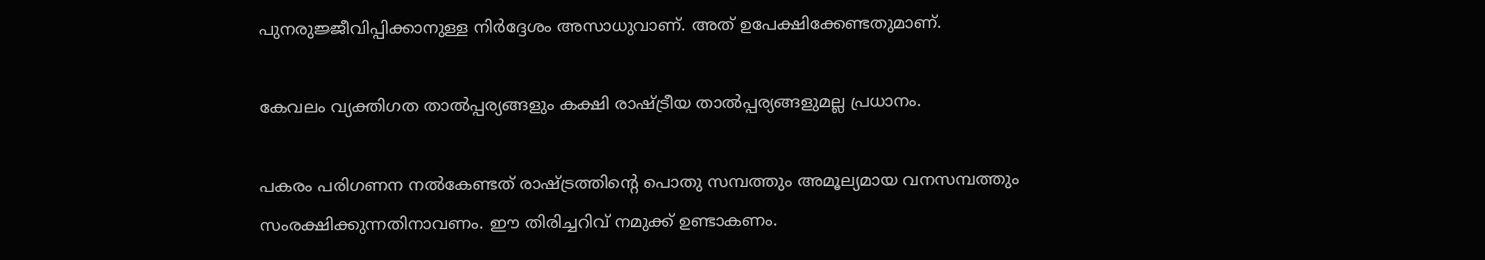പുനരുജ്ജീവിപ്പിക്കാനുള്ള നിര്‍ദ്ദേശം അസാധുവാണ്. അത് ഉപേക്ഷിക്കേണ്ടതുമാണ്.

കേവലം വ്യക്തിഗത താല്‍പ്പര്യങ്ങളും കക്ഷി രാഷ്‌ട്രീയ താല്‍പ്പര്യങ്ങളുമല്ല പ്രധാനം.

പകരം പരിഗണന നല്‍കേണ്ടത് രാഷ്‌ട്രത്തിന്റെ പൊതു സമ്പത്തും അമൂല്യമായ വനസമ്പത്തും സംരക്ഷിക്കുന്നതിനാവണം. ഈ തിരിച്ചറിവ് നമുക്ക് ഉണ്ടാകണം.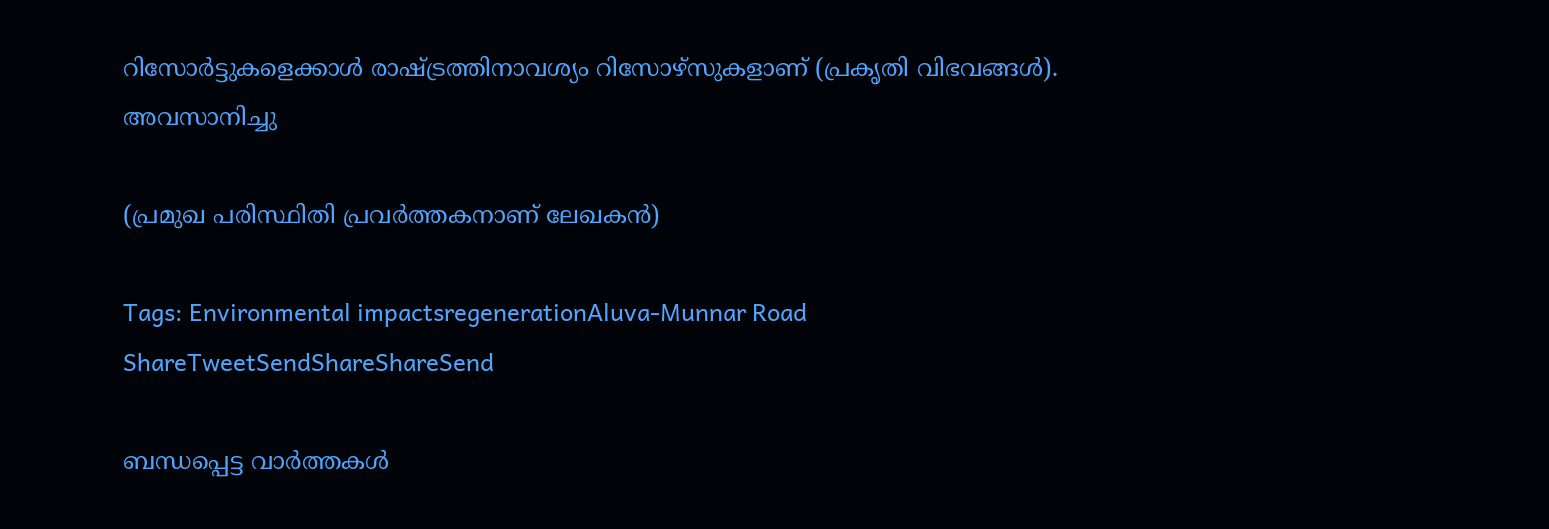റിസോര്‍ട്ടുകളെക്കാള്‍ രാഷ്‌ട്രത്തിനാവശ്യം റിസോഴ്‌സുകളാണ് (പ്രകൃതി വിഭവങ്ങള്‍).
അവസാനിച്ചു

(പ്രമുഖ പരിസ്ഥിതി പ്രവര്‍ത്തകനാണ് ലേഖകന്‍)

Tags: Environmental impactsregenerationAluva-Munnar Road
ShareTweetSendShareShareSend

ബന്ധപ്പെട്ട വാര്‍ത്തകള്‍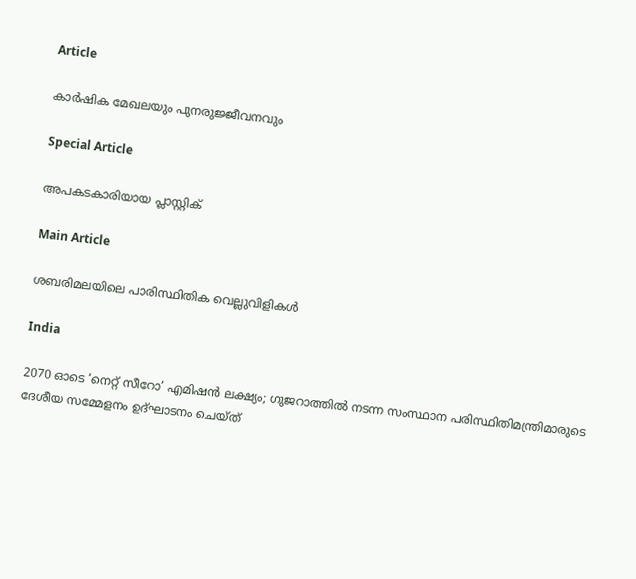Article

കാര്‍ഷിക മേഖലയും പുനരുജ്ജീവനവും

Special Article

അപകടകാരിയായ പ്ലാസ്റ്റിക്

Main Article

ശബരിമലയിലെ പാരിസ്ഥിതിക വെല്ലുവിളികള്‍

India

2070 ഓടെ ‘നെറ്റ് സീറോ’ എമിഷന്‍ ലക്ഷ്യം; ഗുജറാത്തില്‍ നടന്ന സംസ്ഥാന പരിസ്ഥിതിമന്ത്രിമാരുടെ ദേശീയ സമ്മേളനം ഉദ്ഘാടനം ചെയ്ത്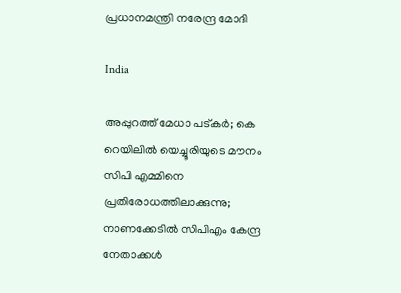പ്രധാനമന്ത്രി നരേന്ദ്ര മോദി

India

അപ്പുറത്ത് മേധാ പട്കര്‍; കെ റെയിലില്‍ യെച്ചൂരിയുടെ മൗനം സിപി എമ്മിനെ പ്രതിരോധത്തിലാക്കുന്നു; നാണക്കേടില്‍ സിപിഎം കേന്ദ്ര നേതാക്കള്‍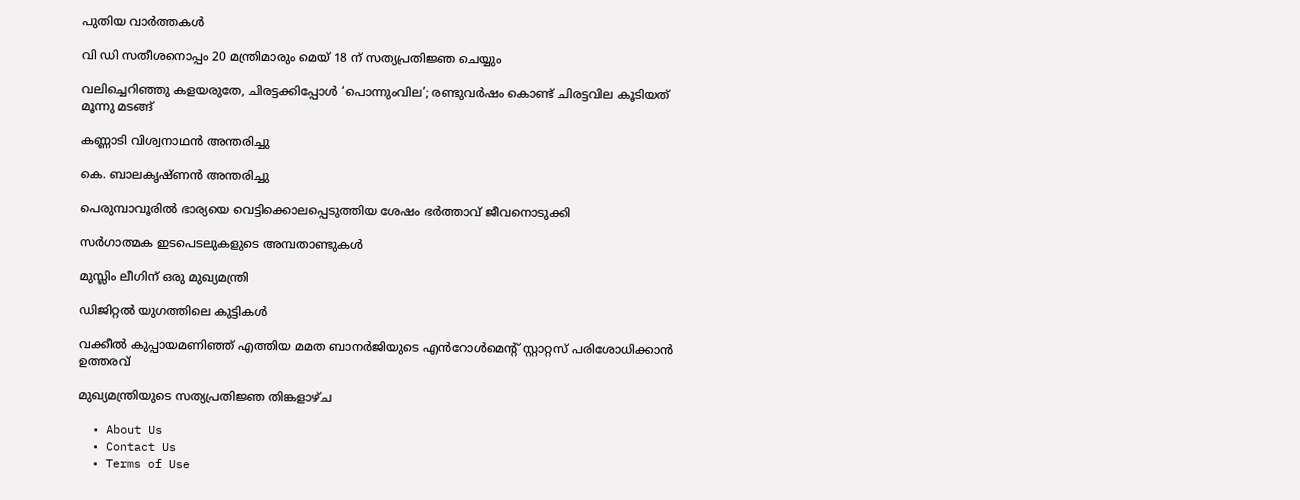പുതിയ വാര്‍ത്തകള്‍

വി ഡി സതീശനൊപ്പം 20 മന്ത്രിമാരും മെയ് 18 ന് സത്യപ്രതിജ്ഞ ചെയ്യും

വലിച്ചെറിഞ്ഞു കളയരുതേ, ചിരട്ടക്കിപ്പോള്‍ ‘പൊന്നുംവില’; രണ്ടുവര്‍ഷം കൊണ്ട് ചിരട്ടവില കൂടിയത് മൂന്നു മടങ്ങ്

കണ്ണാടി വിശ്വനാഥന്‍ അന്തരിച്ചു

കെ. ബാലകൃഷ്ണന്‍ അന്തരിച്ചു

പെരുമ്പാവൂരിൽ ഭാര്യയെ വെട്ടിക്കൊലപ്പെടുത്തിയ ശേഷം ഭർത്താവ് ജീവനൊടുക്കി

സര്‍ഗാത്മക ഇടപെടലുകളുടെ അമ്പതാണ്ടുകള്‍

മുസ്ലിം ലീഗിന് ഒരു മുഖ്യമന്ത്രി

ഡിജിറ്റല്‍ യുഗത്തിലെ കുട്ടികള്‍

വക്കീൽ കുപ്പായമണിഞ്ഞ് എത്തിയ മമത ബാനർജിയുടെ എൻറോൾമെന്റ് സ്റ്റാറ്റസ് പരിശോധിക്കാൻ ഉത്തരവ്

മുഖ്യമന്ത്രിയുടെ സത്യപ്രതിജ്ഞ തിങ്കളാഴ്ച

  • About Us
  • Contact Us
  • Terms of Use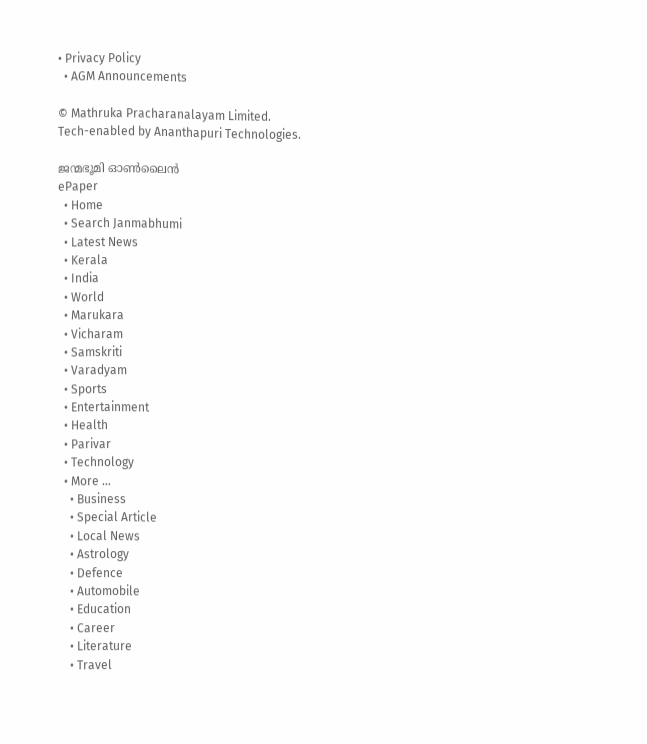• Privacy Policy
  • AGM Announcements

© Mathruka Pracharanalayam Limited.
Tech-enabled by Ananthapuri Technologies.

ജന്മഭൂമി ഓണ്‍ലൈന്‍
ePaper
  • Home
  • Search Janmabhumi
  • Latest News
  • Kerala
  • India
  • World
  • Marukara
  • Vicharam
  • Samskriti
  • Varadyam
  • Sports
  • Entertainment
  • Health
  • Parivar
  • Technology
  • More …
    • Business
    • Special Article
    • Local News
    • Astrology
    • Defence
    • Automobile
    • Education
    • Career
    • Literature
    • Travel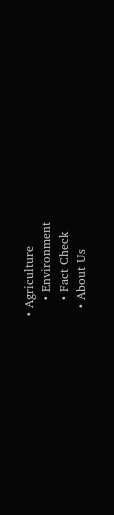• Agriculture
    • Environment
    • Fact Check
  • About Us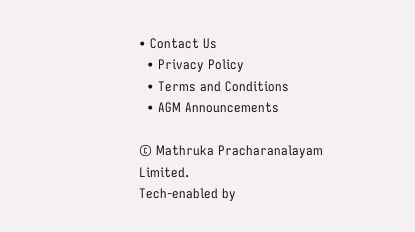• Contact Us
  • Privacy Policy
  • Terms and Conditions
  • AGM Announcements

© Mathruka Pracharanalayam Limited.
Tech-enabled by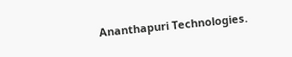Ananthapuri Technologies.